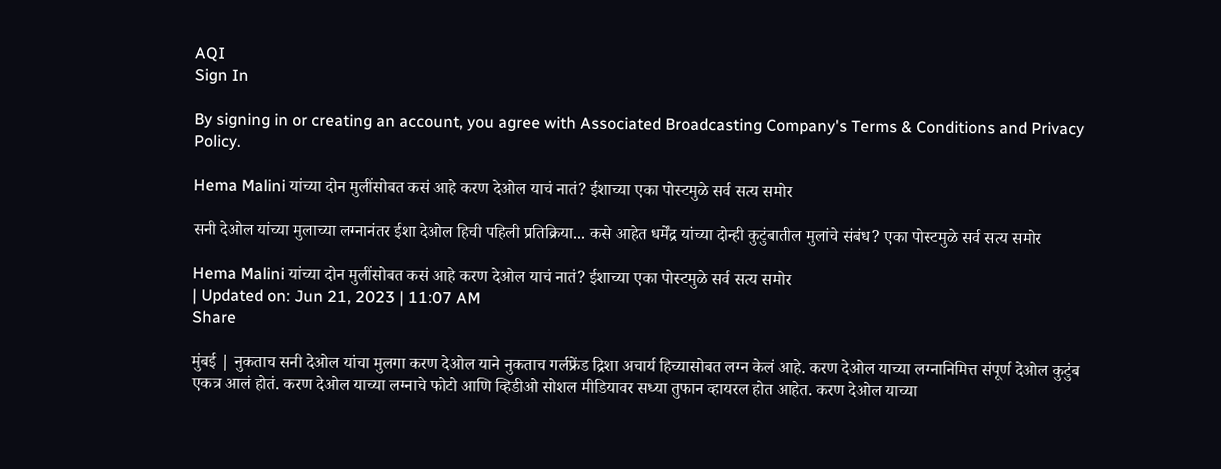AQI
Sign In

By signing in or creating an account, you agree with Associated Broadcasting Company's Terms & Conditions and Privacy Policy.

Hema Malini यांच्या दोन मुलींसोबत कसं आहे करण देओल याचं नातं? ईशाच्या एका पोस्टमुळे सर्व सत्य समोर

सनी देओल यांच्या मुलाच्या लग्नानंतर ईशा देओल हिची पहिली प्रतिक्रिया... कसे आहेत धर्मेंद्र यांच्या दोन्ही कुटुंबातील मुलांचे संबंध? एका पोस्टमुळे सर्व सत्य समोर

Hema Malini यांच्या दोन मुलींसोबत कसं आहे करण देओल याचं नातं? ईशाच्या एका पोस्टमुळे सर्व सत्य समोर
| Updated on: Jun 21, 2023 | 11:07 AM
Share

मुंबई | नुकताच सनी देओल यांचा मुलगा करण देओल याने नुकताच गर्लफ्रेंड द्रिशा अचार्य हिच्यासोबत लग्न केलं आहे. करण देओल याच्या लग्नानिमित्त संपूर्ण देओल कुटुंब एकत्र आलं होतं. करण देओल याच्या लग्नाचे फोटो आणि व्हिडीओ सोशल मीडियावर सध्या तुफान व्हायरल होत आहेत. करण देओल याच्या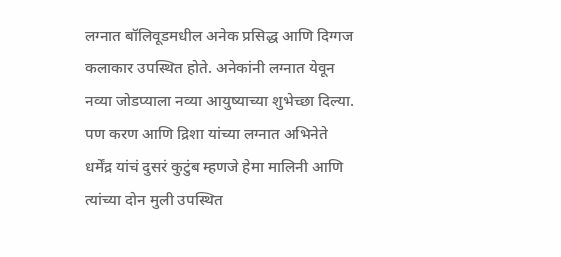लग्नात बॉलिवूडमधील अनेक प्रसिद्ध आणि दिग्गज कलाकार उपस्थित होते. अनेकांनी लग्नात येवून नव्या जोडप्याला नव्या आयुष्याच्या शुभेच्छा दिल्या. पण करण आणि द्रिशा यांच्या लग्नात अभिनेते धर्मेंद्र यांचं दुसरं कुटुंब म्हणजे हेमा मालिनी आणि त्यांच्या दोन मुली उपस्थित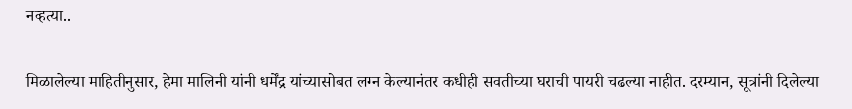नव्हत्या..

मिळालेल्या माहितीनुसार, हेमा मालिनी यांनी धर्मेंद्र यांच्यासोबत लग्न केल्यानंतर कधीही सवतीच्या घराची पायरी चढल्या नाहीत. दरम्यान, सूत्रांनी दिलेल्या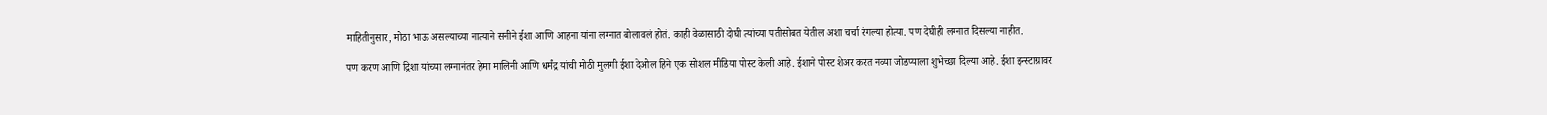माहितीनुसार, मोठा भाऊ असल्याच्या नात्याने सनीने ईशा आणि आहना यांना लग्नात बोलावलं होतं. काही वेळासाठी दोघी त्यांच्या पतीसोबत येतील अशा चर्चा रंगल्या होत्या. पण देघीही लग्नात दिसल्या नाहीत.

पण करण आणि द्रिशा यांच्या लग्नानंतर हेमा मालिनी आणि धर्मंद्र यांची मोठी मुलगी ईशा देओल हिने एक सोशल मीडिया पोस्ट केली आहे. ईशाने पोस्ट शेअर करत नव्या जोडप्याला शुभेच्छा दिल्या आहे. ईशा इन्स्टाग्रावर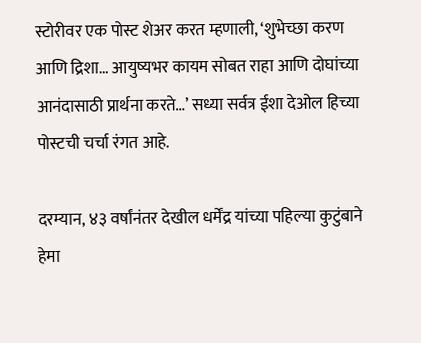स्टोरीवर एक पोस्ट शेअर करत म्हणाली, ‘शुभेच्छा करण आणि द्रिशा… आयुष्यभर कायम सोबत राहा आणि दोघांच्या आनंदासाठी प्रार्थना करते…’ सध्या सर्वत्र ईशा देओल हिच्या पोस्टची चर्चा रंगत आहे.

दरम्यान, ४३ वर्षांनंतर देखील धर्मेंद्र यांच्या पहिल्या कुटुंबाने हेमा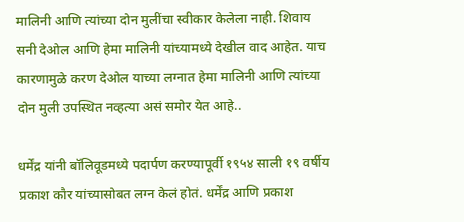मालिनी आणि त्यांच्या दोन मुलींचा स्वीकार केलेला नाही. शिवाय सनी देओल आणि हेमा मालिनी यांच्यामध्ये देखील वाद आहेत. याच कारणामुळे करण देओल याच्या लग्नात हेमा मालिनी आणि त्यांच्या दोन मुली उपस्थित नव्हत्या असं समोर येत आहे..

धर्मेंद्र यांनी बॉलिवूडमध्ये पदार्पण करण्यापूर्वी १९५४ साली १९ वर्षीय प्रकाश कौर यांच्यासोबत लग्न केलं होतं. धर्मेंद्र आणि प्रकाश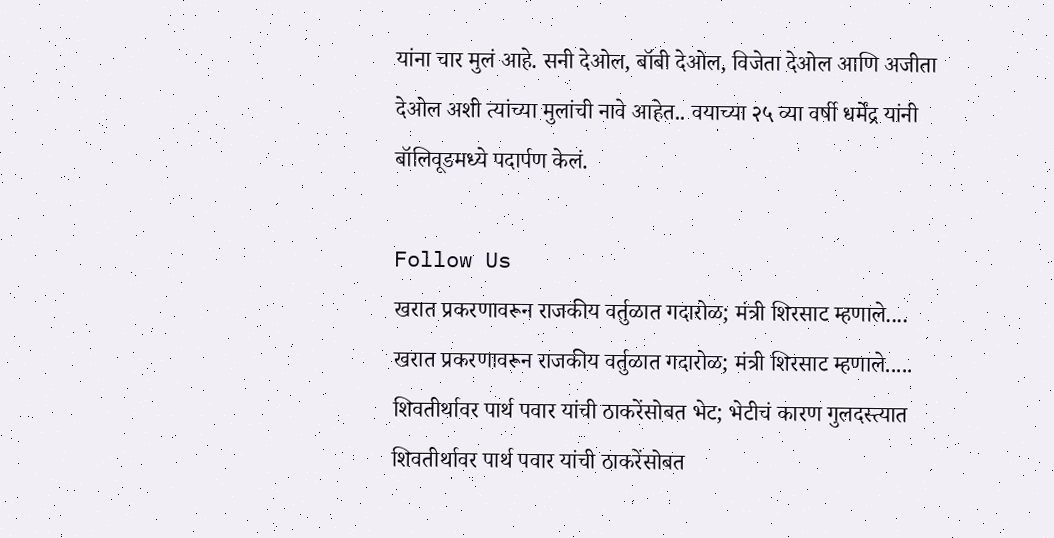यांना चार मुलं आहे. सनी देओल, बॉबी देओल, विजेता देओल आणि अजीता देओल अशी त्यांच्या मुलांची नावे आहेत.. वयाच्या २५ व्या वर्षी धर्मेंद्र यांनी बॉलिवूडमध्ये पदार्पण केलं.

Follow Us
खरात प्रकरणावरून राजकीय वर्तुळात गदारोळ; मंत्री शिरसाट म्हणाले....
खरात प्रकरणावरून राजकीय वर्तुळात गदारोळ; मंत्री शिरसाट म्हणाले.....
शिवतीर्थावर पार्थ पवार यांची ठाकरेंसोबत भेट; भेटीचं कारण गुलदस्त्यात
शिवतीर्थावर पार्थ पवार यांची ठाकरेंसोबत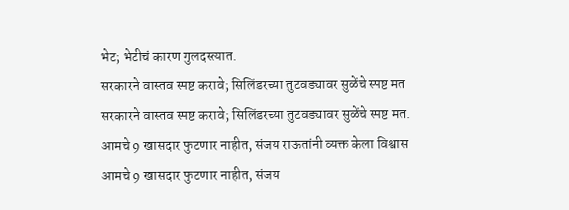भेट; भेटीचं कारण गुलदस्त्यात.
सरकारने वास्तव स्पष्ट करावे; सिलिंडरच्या तुटवड्यावर सुळेंचे स्पष्ट मत
सरकारने वास्तव स्पष्ट करावे; सिलिंडरच्या तुटवड्यावर सुळेंचे स्पष्ट मत.
आमचे 9 खासदार फुटणार नाहीत, संजय राऊतांनी व्यक्त केला विश्वास
आमचे 9 खासदार फुटणार नाहीत, संजय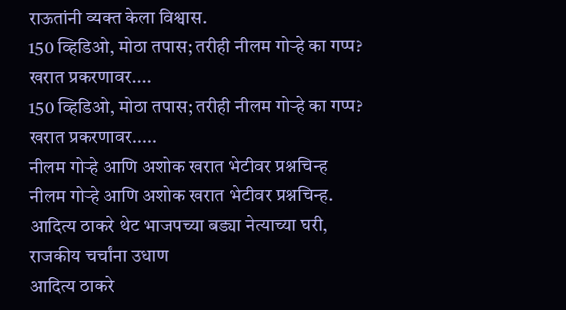राऊतांनी व्यक्त केला विश्वास.
150 व्हिडिओ, मोठा तपास; तरीही नीलम गोऱ्हे का गप्प? खरात प्रकरणावर....
150 व्हिडिओ, मोठा तपास; तरीही नीलम गोऱ्हे का गप्प? खरात प्रकरणावर.....
नीलम गोऱ्हे आणि अशोक खरात भेटीवर प्रश्नचिन्ह
नीलम गोऱ्हे आणि अशोक खरात भेटीवर प्रश्नचिन्ह.
आदित्य ठाकरे थेट भाजपच्या बड्या नेत्याच्या घरी, राजकीय चर्चांना उधाण
आदित्य ठाकरे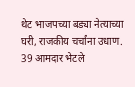थेट भाजपच्या बड्या नेत्याच्या घरी, राजकीय चर्चांना उधाण.
39 आमदार भेटले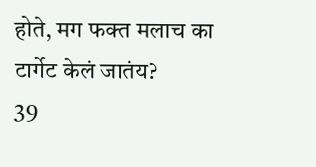होते, मग फक्त मलाच का टार्गेट केलं जातंय?
39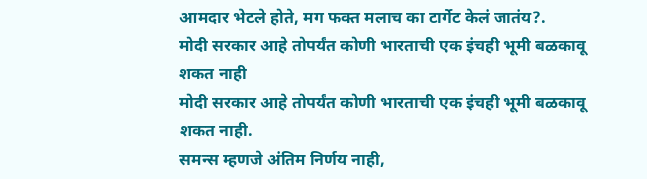आमदार भेटले होते, मग फक्त मलाच का टार्गेट केलं जातंय?.
मोदी सरकार आहे तोपर्यंत कोणी भारताची एक इंचही भूमी बळकावू शकत नाही
मोदी सरकार आहे तोपर्यंत कोणी भारताची एक इंचही भूमी बळकावू शकत नाही.
समन्स म्हणजे अंतिम निर्णय नाही,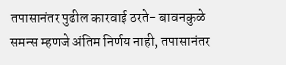तपासानंतर पुढील कारवाई ठरते- बावनकुळे
समन्स म्हणजे अंतिम निर्णय नाही, तपासानंतर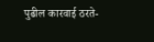पुढील कारवाई ठरते-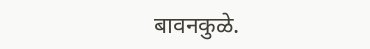बावनकुळे.